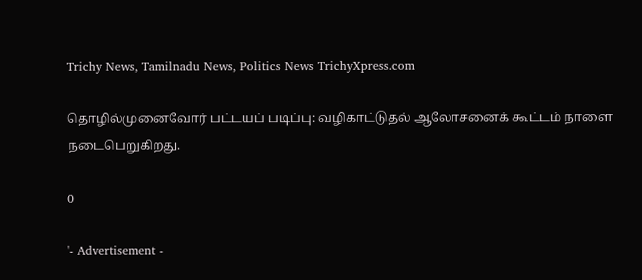Trichy News, Tamilnadu News, Politics News TrichyXpress.com

தொழில்முனைவோர் பட்டயப் படிப்பு: வழிகாட்டுதல் ஆலோசனைக் கூட்டம் நாளை நடைபெறுகிறது.

0

'- Advertisement -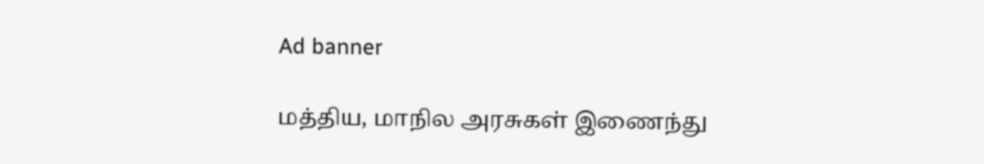Ad banner

மத்திய, மாநில அரசுகள் இணைந்து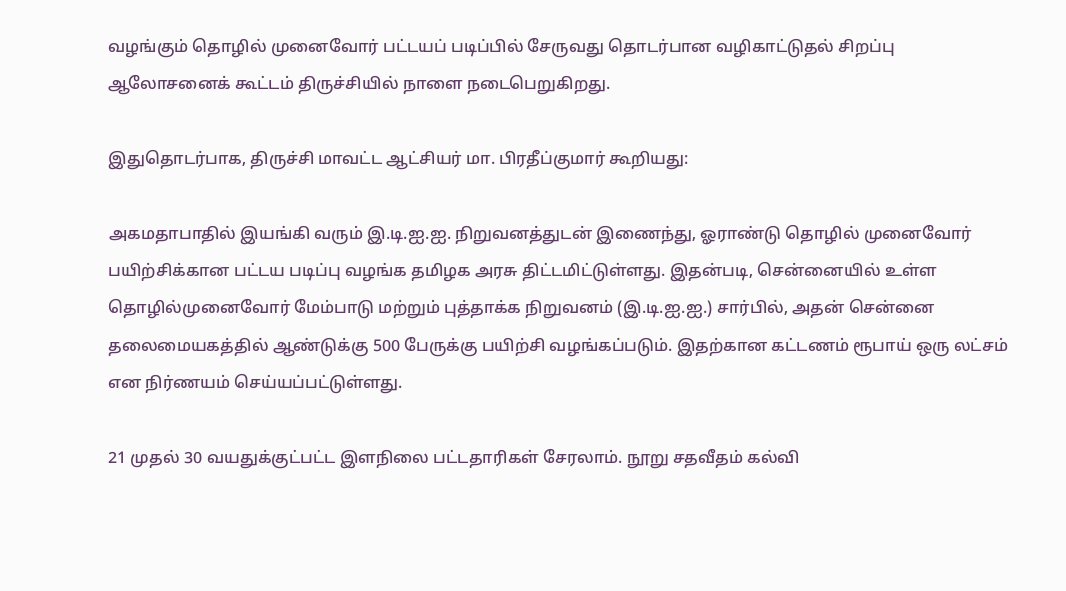வழங்கும் தொழில் முனைவோர் பட்டயப் படிப்பில் சேருவது தொடர்பான வழிகாட்டுதல் சிறப்பு ஆலோசனைக் கூட்டம் திருச்சியில் நாளை நடைபெறுகிறது.

இதுதொடர்பாக, திருச்சி மாவட்ட ஆட்சியர் மா. பிரதீப்குமார் கூறியது:

அகமதாபாதில் இயங்கி வரும் இ.டி.ஐ.ஐ. நிறுவனத்துடன் இணைந்து, ஓராண்டு தொழில் முனைவோர் பயிற்சிக்கான பட்டய படிப்பு வழங்க தமிழக அரசு திட்டமிட்டுள்ளது. இதன்படி, சென்னையில் உள்ள தொழில்முனைவோர் மேம்பாடு மற்றும் புத்தாக்க நிறுவனம் (இ.டி.ஐ.ஐ.) சார்பில், அதன் சென்னை தலைமையகத்தில் ஆண்டுக்கு 500 பேருக்கு பயிற்சி வழங்கப்படும். இதற்கான கட்டணம் ரூபாய் ஒரு லட்சம் என நிர்ணயம் செய்யப்பட்டுள்ளது.

21 முதல் 30 வயதுக்குட்பட்ட இளநிலை பட்டதாரிகள் சேரலாம். நூறு சதவீதம் கல்வி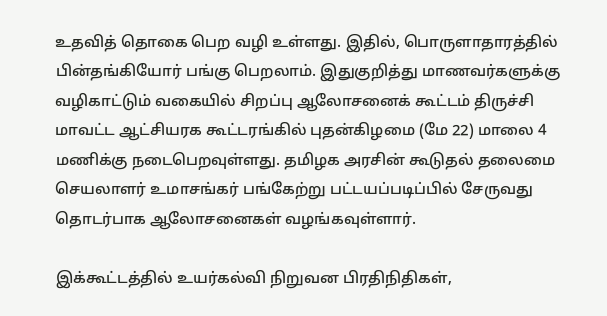உதவித் தொகை பெற வழி உள்ளது. இதில், பொருளாதாரத்தில் பின்தங்கியோர் பங்கு பெறலாம். இதுகுறித்து மாணவர்களுக்கு வழிகாட்டும் வகையில் சிறப்பு ஆலோசனைக் கூட்டம் திருச்சி மாவட்ட ஆட்சியரக கூட்டரங்கில் புதன்கிழமை (மே 22) மாலை 4 மணிக்கு நடைபெறவுள்ளது. தமிழக அரசின் கூடுதல் தலைமை செயலாளர் உமாசங்கர் பங்கேற்று பட்டயப்படிப்பில் சேருவது தொடர்பாக ஆலோசனைகள் வழங்கவுள்ளார்.

இக்கூட்டத்தில் உயர்கல்வி நிறுவன பிரதிநிதிகள்,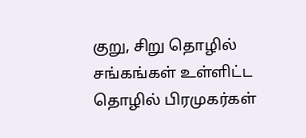குறு, சிறு தொழில் சங்கங்கள் உள்ளிட்ட தொழில் பிரமுகர்கள்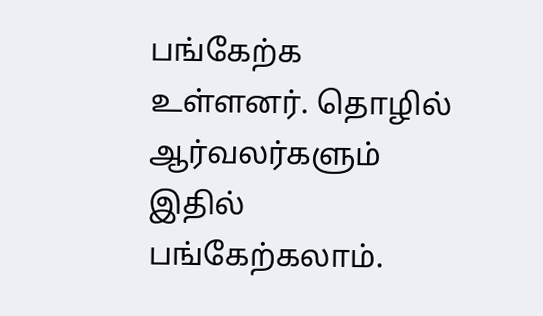பங்கேற்க உள்ளனர். தொழில் ஆர்வலர்களும் இதில் பங்கேற்கலாம்.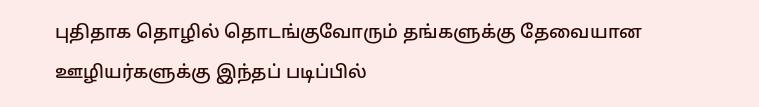புதிதாக தொழில் தொடங்குவோரும் தங்களுக்கு தேவையான ஊழியர்களுக்கு இந்தப் படிப்பில்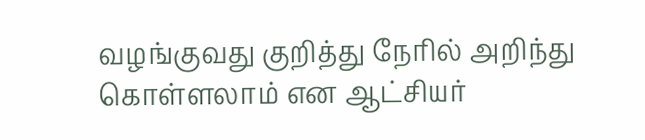வழங்குவது குறித்து நேரில் அறிந்து கொள்ளலாம் என ஆட்சியர்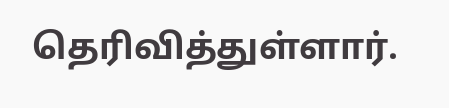தெரிவித்துள்ளார்.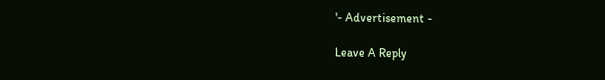'- Advertisement -

Leave A Reply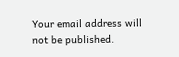Your email address will not be published.